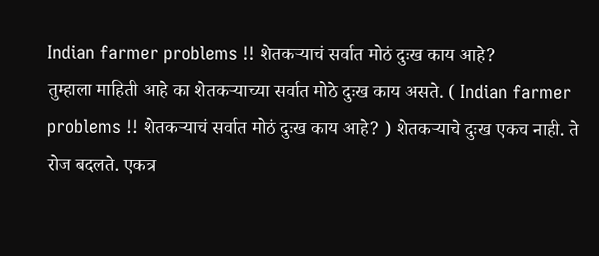Indian farmer problems !! शेतकऱ्याचं सर्वात मोठं दुःख काय आहे?
तुम्हाला माहिती आहे का शेतकऱ्याच्या सर्वात मोठे दुःख काय असते. ( Indian farmer problems !! शेतकऱ्याचं सर्वात मोठं दुःख काय आहे? ) शेतकऱ्याचे दुःख एकच नाही. ते रोज बदलते. एकत्र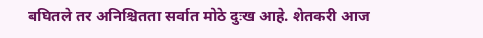बघितले तर अनिश्चितता सर्वात मोठे दुःख आहे. शेतकरी आज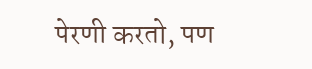पेरणी करतो, पण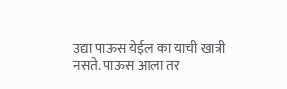उद्या पाऊस येईल का याची खात्री नसते. पाऊस आला तर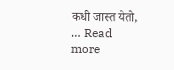कधी जास्त येतो, … Read more